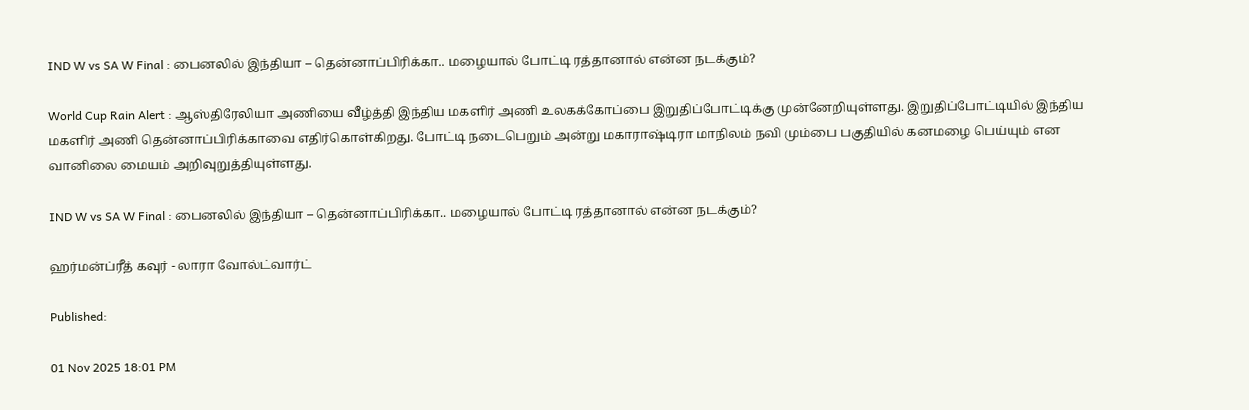IND W vs SA W Final : பைனலில் இந்தியா – தென்னாப்பிரிக்கா.. மழையால் போட்டி ரத்தானால் என்ன நடக்கும்?

World Cup Rain Alert : ஆஸ்திரேலியா அணியை வீழ்த்தி இந்திய மகளிர் அணி உலகக்கோப்பை இறுதிப்போட்டிக்கு முன்னேறியுள்ளது. இறுதிப்போட்டியில் இந்திய மகளிர் அணி தென்னாப்பிரிக்காவை எதிர்கொள்கிறது. போட்டி நடைபெறும் அன்று மகாராஷ்டிரா மாநிலம் நவி மும்பை பகுதியில் கனமழை பெய்யும் என வானிலை மையம் அறிவுறுத்தியுள்ளது.

IND W vs SA W Final : பைனலில் இந்தியா – தென்னாப்பிரிக்கா.. மழையால் போட்டி ரத்தானால் என்ன நடக்கும்?

ஹர்மன்ப்ரீத் கவுர் - லாரா வோல்ட்வார்ட்

Published:

01 Nov 2025 18:01 PM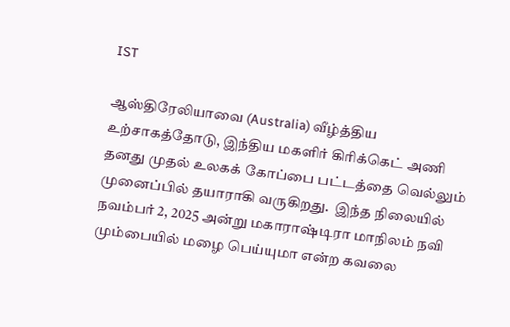IST

ஆஸ்திரேலியாவை (Australia) வீழ்த்திய உற்சாகத்தோடு, இந்திய மகளிர் கிரிக்கெட் அணி தனது முதல் உலகக் கோப்பை பட்டத்தை வெல்லும் முனைப்பில் தயாராகி வருகிறது.  இந்த நிலையில் நவம்பர் 2, 2025 அன்று மகாராஷ்டிரா மாநிலம் நவி மும்பையில் மழை பெய்யுமா என்ற கவலை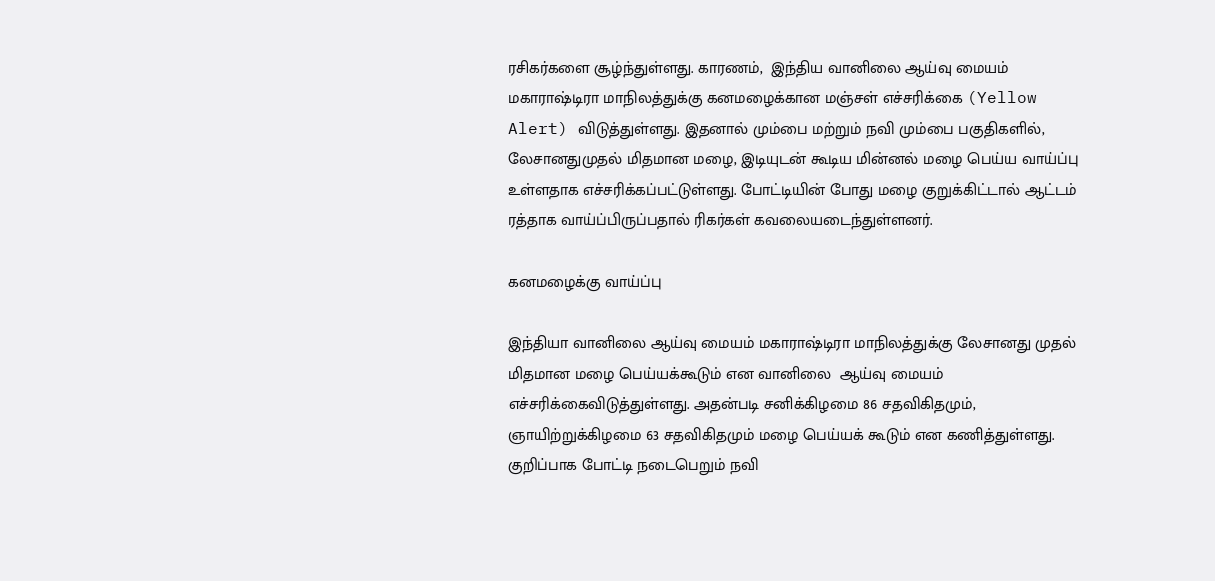ரசிகர்களை சூழ்ந்துள்ளது. காரணம்,  இந்திய வானிலை ஆய்வு மையம் மகாராஷ்டிரா மாநிலத்துக்கு கனமழைக்கான மஞ்சள் எச்சரிக்கை (Yellow Alert) விடுத்துள்ளது. இதனால் மும்பை மற்றும் நவி மும்பை பகுதிகளில், லேசானதுமுதல் மிதமான மழை, இடியுடன் கூடிய மின்னல் மழை பெய்ய வாய்ப்பு உள்ளதாக எச்சரிக்கப்பட்டுள்ளது. போட்டியின் போது மழை குறுக்கிட்டால் ஆட்டம் ரத்தாக வாய்ப்பிருப்பதால் ரிகர்கள் கவலையடைந்துள்ளனர்.

கனமழைக்கு வாய்ப்பு

இந்தியா வானிலை ஆய்வு மையம் மகாராஷ்டிரா மாநிலத்துக்கு லேசானது முதல் மிதமான மழை பெய்யக்கூடும் என வானிலை  ஆய்வு மையம் எச்சரிக்கைவிடுத்துள்ளது. அதன்படி சனிக்கிழமை 86 சதவிகிதமும், ஞாயிற்றுக்கிழமை 63 சதவிகிதமும் மழை பெய்யக் கூடும் என கணித்துள்ளது. குறிப்பாக போட்டி நடைபெறும் நவி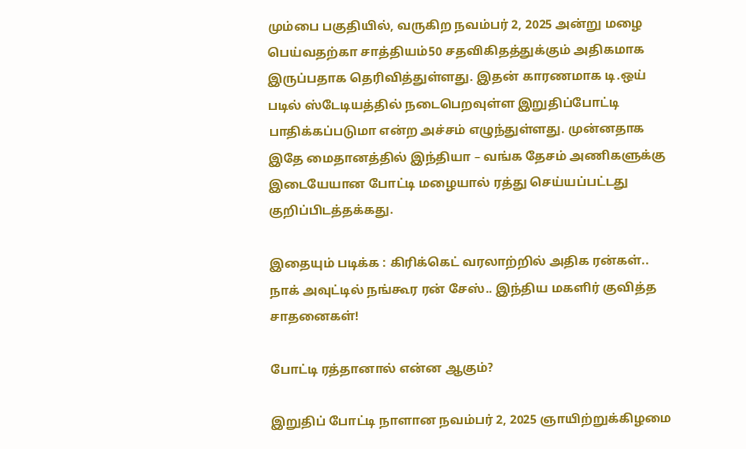மும்பை பகுதியில், வருகிற நவம்பர் 2, 2025 அன்று மழை பெய்வதற்கா சாத்தியம்50 சதவிகிதத்துக்கும் அதிகமாக இருப்பதாக தெரிவித்துள்ளது. இதன் காரணமாக டி.ஒய் படில் ஸ்டேடியத்தில் நடைபெறவுள்ள இறுதிப்போட்டி பாதிக்கப்படுமா என்ற அச்சம் எழுந்துள்ளது. முன்னதாக இதே மைதானத்தில் இந்தியா – வங்க தேசம் அணிகளுக்கு இடையேயான போட்டி மழையால் ரத்து செய்யப்பட்டது குறிப்பிடத்தக்கது.

இதையும் படிக்க : கிரிக்கெட் வரலாற்றில் அதிக ரன்கள்.. நாக் அவுட்டில் நங்கூர ரன் சேஸ்.. இந்திய மகளிர் குவித்த சாதனைகள்!

போட்டி ரத்தானால் என்ன ஆகும்?

இறுதிப் போட்டி நாளான நவம்பர் 2, 2025 ஞாயிற்றுக்கிழமை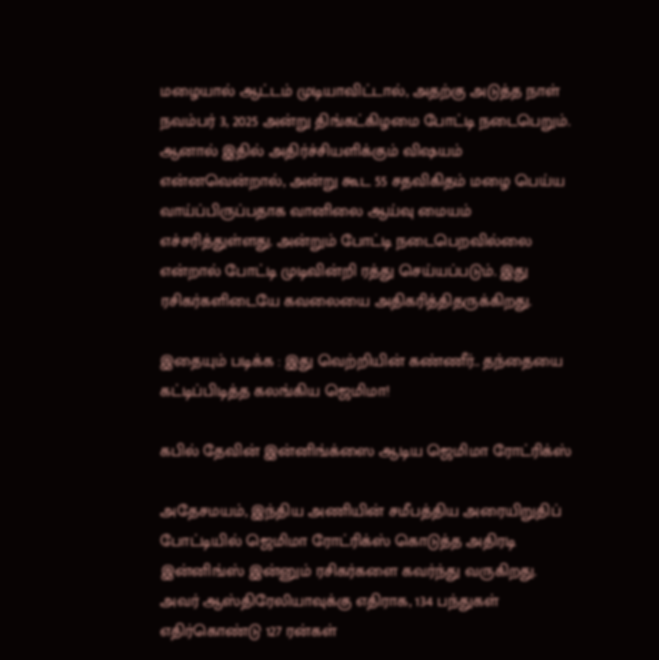மழையால் ஆட்டம் முடியாவிட்டால், அதற்கு அடுத்த நாள் நவம்பர் 3, 2025 அன்று திங்கட்கிழமை போட்டி நடைபெறும். ஆனால் இதில் அதிர்ச்சியளிக்கும் விஷயம் என்னவென்றால், அன்று கூட 55 சதவிகிதம் மழை பெய்ய வாய்ப்பிருப்பதாக வானிலை ஆய்வு மையம் எச்சரித்துள்ளது. அன்றும் போட்டி நடைபெறவில்லை என்றால் போட்டி முடிவின்றி ரத்து செய்யப்படும். இது ரசிகர்களிடையே கவலையை அதிகரித்திதருக்கிறது.

இதையும் படிக்க : இது வெற்றியின் கண்ணீர்.. தந்தையை கட்டிப்பிடித்த கலங்கிய ஜெமிமா!

கபில் தேவின் இன்னிங்க்ஸை ஆடிய ஜெமிமா ரோட்ரிக்ஸ்

அதேசமயம், இந்திய அணியின் சமீபத்திய அரையிறுதிப் போட்டியில் ஜெமிமா ரோட்ரிக்ஸ் கொடுத்த அதிரடி இன்னிங்ஸ் இன்னும் ரசிகர்களை கவர்ந்து வருகிறது. அவர் ஆஸ்திரேலியாவுக்கு எதிராக, 134 பந்துகள் எதிர்கொண்டு 127 ரன்கள்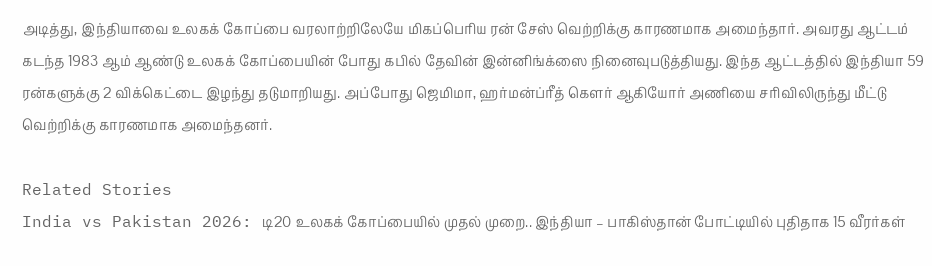அடித்து, இந்தியாவை உலகக் கோப்பை வரலாற்றிலேயே மிகப்பெரிய ரன் சேஸ் வெற்றிக்கு காரணமாக அமைந்தார். அவரது ஆட்டம் கடந்த 1983 ஆம் ஆண்டு உலகக் கோப்பையின் போது கபில் தேவின் இன்னிங்க்ஸை நினைவுபடுத்தியது. இந்த ஆட்டத்தில் இந்தியா 59 ரன்களுக்கு 2 விக்கெட்டை இழந்து தடுமாறியது. அப்போது ஜெமிமா, ஹர்மன்ப்ரீத் கௌர் ஆகியோர் அணியை சரிவிலிருந்து மீட்டு வெற்றிக்கு காரணமாக அமைந்தனர்.

Related Stories
India vs Pakistan 2026: டி20 உலகக் கோப்பையில் முதல் முறை.. இந்தியா – பாகிஸ்தான் போட்டியில் புதிதாக 15 வீரர்கள்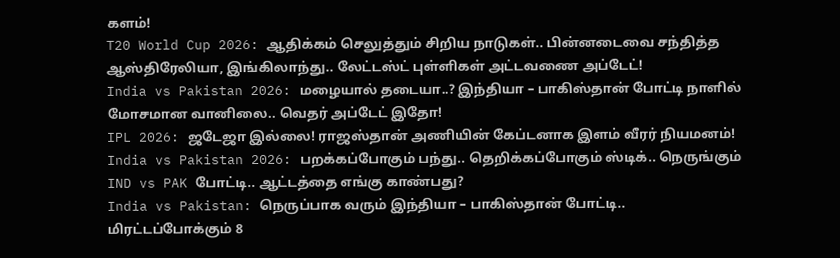களம்!
T20 World Cup 2026: ஆதிக்கம் செலுத்தும் சிறிய நாடுகள்.. பின்னடைவை சந்தித்த ஆஸ்திரேலியா, இங்கிலாந்து.. லேட்டஸ்ட் புள்ளிகள் அட்டவணை அப்டேட்!
India vs Pakistan 2026: மழையால் தடையா..? இந்தியா – பாகிஸ்தான் போட்டி நாளில் மோசமான வானிலை.. வெதர் அப்டேட் இதோ!
IPL 2026: ஜடேஜா இல்லை! ராஜஸ்தான் அணியின் கேப்டனாக இளம் வீரர் நியமனம்!
India vs Pakistan 2026: பறக்கப்போகும் பந்து.. தெறிக்கப்போகும் ஸ்டிக்.. நெருங்கும் IND vs PAK போட்டி.. ஆட்டத்தை எங்கு காண்பது?
India vs Pakistan: நெருப்பாக வரும் இந்தியா – பாகிஸ்தான் போட்டி.. மிரட்டப்போக்கும் 8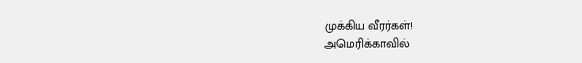முக்கிய வீரர்கள்!
அமெரிக்காவில்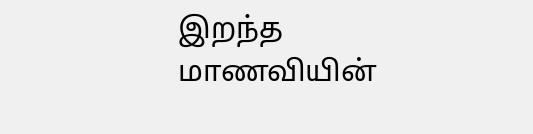இறந்த மாணவியின்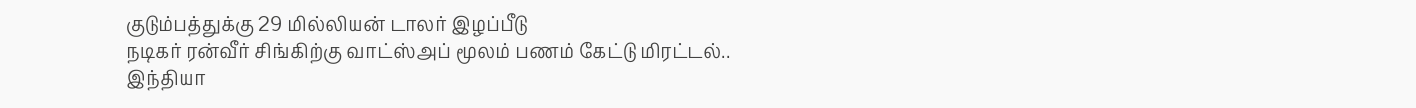குடும்பத்துக்கு 29 மில்லியன் டாலர் இழப்பீடு
நடிகர் ரன்வீர் சிங்கிற்கு வாட்ஸ்அப் மூலம் பணம் கேட்டு மிரட்டல்..
இந்தியா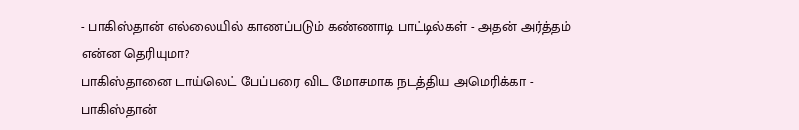- பாகிஸ்தான் எல்லையில் காணப்படும் கண்ணாடி பாட்டில்கள் - அதன் அர்த்தம் என்ன தெரியுமா?
பாகிஸ்தானை டாய்லெட் பேப்பரை விட மோசமாக நடத்திய அமெரிக்கா - பாகிஸ்தான்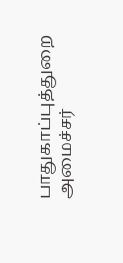பாதுகாப்புத்துறை அமைச்சர்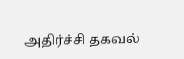அதிர்ச்சி தகவல்